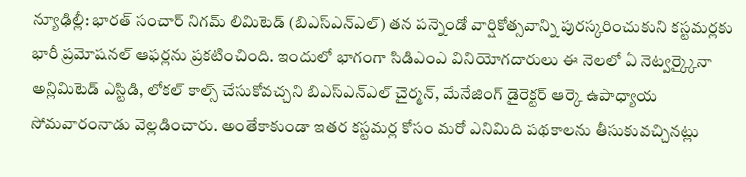న్యూఢిల్లీ: భారత్ సంచార్ నిగమ్ లిమిటెడ్ (బిఎస్ఎన్ఎల్) తన పన్నెండో వార్షికోత్సవాన్ని పురస్కరించుకుని కస్టమర్లకు భారీ ప్రమోషనల్ ఆఫర్లను ప్రకటించింది. ఇందులో భాగంగా సిడిఎంఎ వినియోగదారులు ఈ నెలలో ఏ నెట్వర్క్కైనా అన్లిమిటెడ్ ఎస్టిడి, లోకల్ కాల్స్ చేసుకోవచ్చని బిఎస్ఎన్ఎల్ చైర్మన్, మేనేజింగ్ డైరెక్టర్ ఆర్కె ఉపాధ్యాయ సోమవారంనాడు వెల్లడించారు. అంతేకాకుండా ఇతర కస్టమర్ల కోసం మరో ఎనిమిది పథకాలను తీసుకువచ్చినట్లు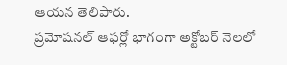ఆయన తెలిపారు.
ప్రమోషనల్ ఆఫర్లో భాగంగా అక్టోబర్ నెలలో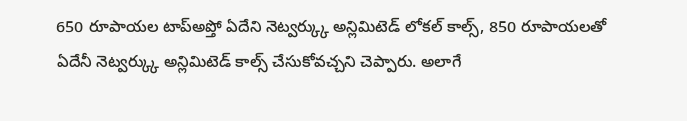650 రూపాయల టాప్అప్తో ఏదేని నెట్వర్క్కు అన్లిమిటెడ్ లోకల్ కాల్స్, 850 రూపాయలతో ఏదేనీ నెట్వర్క్కు అన్లిమిటెడ్ కాల్స్ చేసుకోవచ్చని చెప్పారు. అలాగే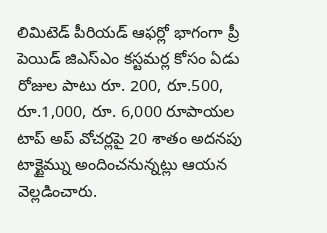లిమిటెడ్ పీరియడ్ ఆఫర్లో భాగంగా ప్రీ పెయిడ్ జిఎస్ఎం కస్టమర్ల కోసం ఏడు రోజుల పాటు రూ. 200, రూ.500, రూ.1,000, రూ. 6,000 రూపాయల టాప్ అప్ వోచర్లపై 20 శాతం అదనపు టాక్టైమ్ను అందించనున్నట్లు ఆయన వెల్లడించారు.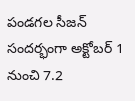పండగల సీజన్ సందర్భంగా అక్టోబర్ 1 నుంచి 7.2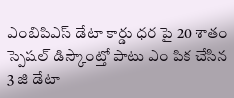ఎంబిపిఎస్ డేటా కార్డు ధర పై 20 శాతం స్పెషల్ డిస్కౌంట్తో పాటు ఎం పిక చేసిన 3 జి డేటా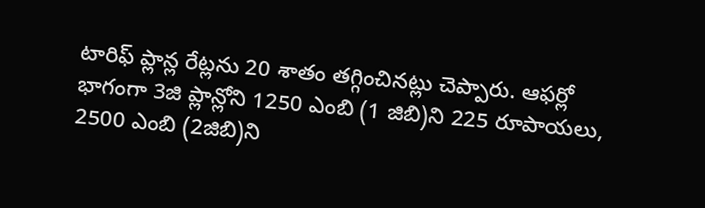టారిఫ్ ప్లాన్ల రేట్లను 20 శాతం తగ్గించినట్లు చెప్పారు. ఆఫర్లో భాగంగా 3జి ప్లాన్లోని 1250 ఎంబి (1 జిబి)ని 225 రూపాయలు, 2500 ఎంబి (2జిబి)ని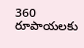360 రూపాయలకు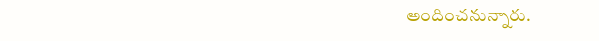అందించనున్నారు.